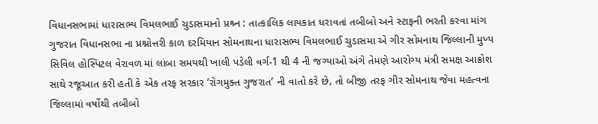વિધાનસભામાં ધારાસભ્ય વિમલભાઈ ચુડાસમાનો પ્રશ્ર્ન : તાત્કાલિક લાયકાત ધરાવતાં તબીબો અને સ્ટાફની ભરતી કરવા માંગ
ગુજરાત વિધાનસભા ના પ્રશ્નોત્તરી કાળ દરમિયાન સોમનાથના ધારાસભ્ય વિમલભાઈ ચુડાસમા એ ગીર સોમનાથ જિલ્લાની મુખ્ય સિવિલ હોસ્પિટલ વેરાવળ માં લાંબા સમયથી ખાલી પડેલી વર્ગ-1 થી 4 ની જગ્યાઓ અંગે તેમણે આરોગ્ય મંત્રી સમક્ષ આક્રોશ સાથે રજૂઆત કરી હતી કે એક તરફ સરકાર ’રોગમુક્ત ગુજરાત’ ની વાતો કરે છે, તો બીજી તરફ ગીર સોમનાથ જેવા મહત્વના જિલ્લામાં વર્ષોથી તબીબો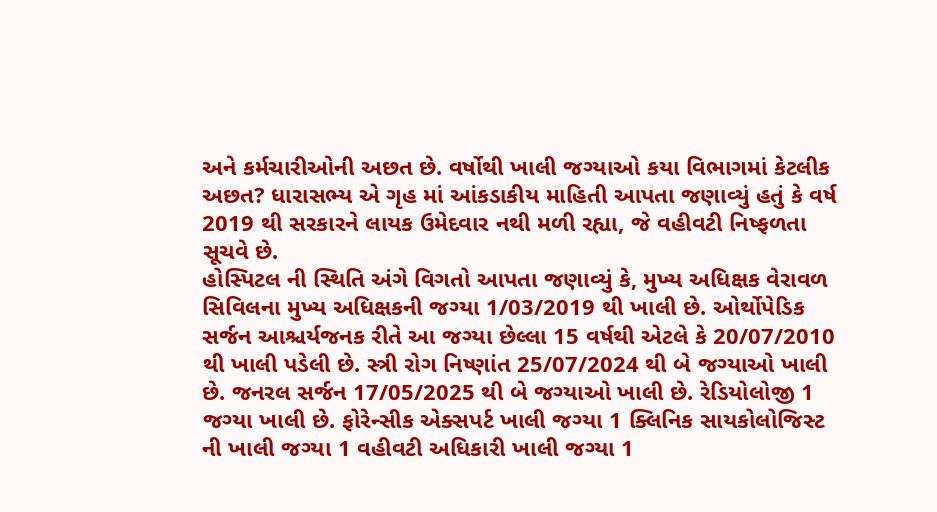અને કર્મચારીઓની અછત છે. વર્ષોથી ખાલી જગ્યાઓ કયા વિભાગમાં કેટલીક અછત? ધારાસભ્ય એ ગૃહ માં આંકડાકીય માહિતી આપતા જણાવ્યું હતું કે વર્ષ 2019 થી સરકારને લાયક ઉમેદવાર નથી મળી રહ્યા, જે વહીવટી નિષ્ફળતા સૂચવે છે.
હોસ્પિટલ ની સ્થિતિ અંગે વિગતો આપતા જણાવ્યું કે, મુખ્ય અધિક્ષક વેરાવળ સિવિલના મુખ્ય અધિક્ષકની જગ્યા 1/03/2019 થી ખાલી છે. ઓર્થોપેડિક સર્જન આશ્ચર્યજનક રીતે આ જગ્યા છેલ્લા 15 વર્ષથી એટલે કે 20/07/2010 થી ખાલી પડેલી છે. સ્ત્રી રોગ નિષ્ણાંત 25/07/2024 થી બે જગ્યાઓ ખાલી છે. જનરલ સર્જન 17/05/2025 થી બે જગ્યાઓ ખાલી છે. રેડિયોલોજી 1 જગ્યા ખાલી છે. ફોરેન્સીક એક્સપર્ટ ખાલી જગ્યા 1 ક્લિનિક સાયકોલોજિસ્ટ ની ખાલી જગ્યા 1 વહીવટી અધિકારી ખાલી જગ્યા 1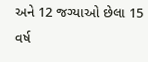અને 12 જગ્યાઓ છેલા 15 વર્ષ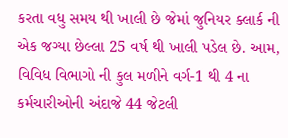કરતા વધુ સમય થી ખાલી છે જેમાં જુનિયર ક્લાર્ક ની એક જગ્યા છેલ્લા 25 વર્ષ થી ખાલી પડેલ છે. આમ, વિવિધ વિભાગો ની કુલ મળીને વર્ગ-1 થી 4 ના કર્મચારીઓની અંદાજે 44 જેટલી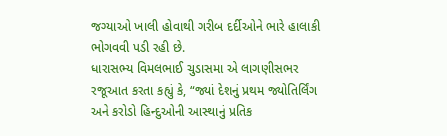જગ્યાઓ ખાલી હોવાથી ગરીબ દર્દીઓને ભારે હાલાકી ભોગવવી પડી રહી છે.
ધારાસભ્ય વિમલભાઈ ચુડાસમા એ લાગણીસભર રજૂઆત કરતા કહ્યું કે, “જ્યાં દેશનું પ્રથમ જ્યોતિર્લિંગ અને કરોડો હિન્દુઓની આસ્થાનું પ્રતિક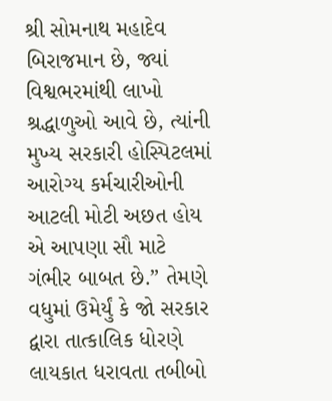શ્રી સોમનાથ મહાદેવ બિરાજમાન છે, જ્યાં વિશ્વભરમાંથી લાખો શ્રદ્ધાળુઓ આવે છે, ત્યાંની મુખ્ય સરકારી હોસ્પિટલમાં આરોગ્ય કર્મચારીઓની આટલી મોટી અછત હોય એ આપણા સૌ માટે ગંભીર બાબત છે.” તેમણે વધુમાં ઉમેર્યું કે જો સરકાર દ્વારા તાત્કાલિક ધોરણે લાયકાત ધરાવતા તબીબો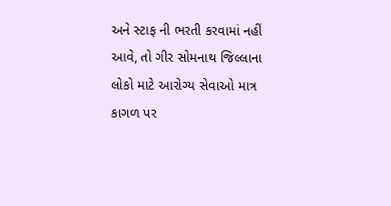અને સ્ટાફ ની ભરતી કરવામાં નહીં આવે, તો ગીર સોમનાથ જિલ્લાના લોકો માટે આરોગ્ય સેવાઓ માત્ર કાગળ પર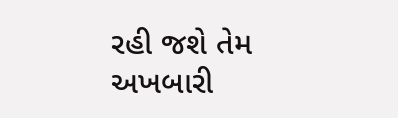રહી જશે તેમ અખબારી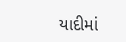યાદીમાં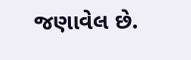જણાવેલ છે.